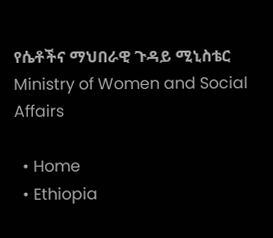የሴቶችና ማህበራዊ ጉዳይ ሚኒስቴር Ministry of Women and Social Affairs

  • Home
  • Ethiopia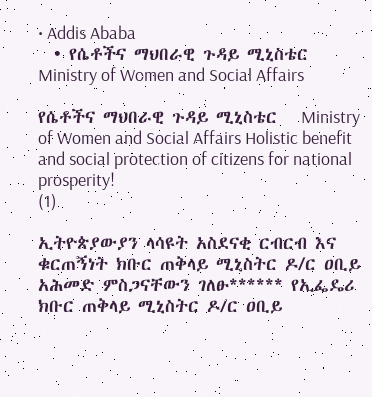• Addis Ababa
  • የሴቶችና ማህበራዊ ጉዳይ ሚኒስቴር Ministry of Women and Social Affairs

የሴቶችና ማህበራዊ ጉዳይ ሚኒስቴር   Ministry of Women and Social Affairs Holistic benefit and social protection of citizens for national prosperity!
(1)

ኢትዮጵያውያን ላሳዩት አስደናቂ ርብርብ እና ቁርጠኝነት ክቡር ጠቅላይ ሚኒስትር ዶ/ር ዐቢይ አሕመድ ምስጋናቸውን ገለፁ****** የኢፌዴሪ ክቡር ጠቅላይ ሚኒስትር ዶ/ር ዐቢይ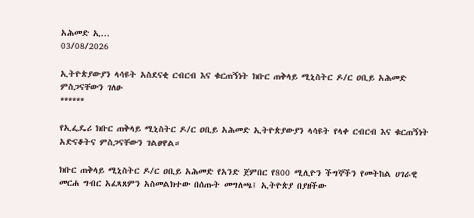አሕመድ ኢ...
03/08/2026

ኢትዮጵያውያን ላሳዩት አስደናቂ ርብርብ እና ቁርጠኝነት ክቡር ጠቅላይ ሚኒስትር ዶ/ር ዐቢይ አሕመድ ምስጋናቸውን ገለፁ
******

የኢፌዴሪ ክቡር ጠቅላይ ሚኒስትር ዶ/ር ዐቢይ አሕመድ ኢትዮጵያውያን ላሳዩት የላቀ ርብርብ እና ቁርጠኝነት አድናቆትና ምስጋናቸውን ገልፀዋል።

ክቡር ጠቅላይ ሚኒስትር ዶ/ር ዐቢይ አሕመድ የአንድ ጀምበር የ800 ሚሊዮን ችግኞችን የመትከል ሀገራዊ መርሐ ግብር አፈጻጸምን አስመልክተው በሰጡት መግለጫ፤ ኢትዮጵያ በያዘችው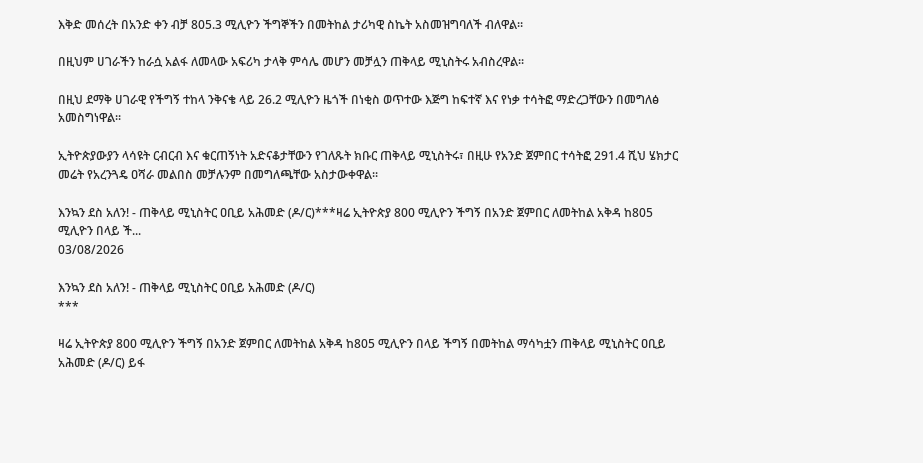እቅድ መሰረት በአንድ ቀን ብቻ 805.3 ሚሊዮን ችግኞችን በመትከል ታሪካዊ ስኬት አስመዝግባለች ብለዋል።

በዚህም ሀገራችን ከራሷ አልፋ ለመላው አፍሪካ ታላቅ ምሳሌ መሆን መቻሏን ጠቅላይ ሚኒስትሩ አብስረዋል፡፡

በዚህ ደማቅ ሀገራዊ የችግኝ ተከላ ንቅናቄ ላይ 26.2 ሚሊዮን ዜጎች በነቂስ ወጥተው እጅግ ከፍተኛ እና የነቃ ተሳትፎ ማድረጋቸውን በመግለፅ አመስግነዋል፡፡

ኢትዮጵያውያን ላሳዩት ርብርብ እና ቁርጠኝነት አድናቆታቸውን የገለጹት ክቡር ጠቅላይ ሚኒስትሩ፣ በዚሁ የአንድ ጀምበር ተሳትፎ 291.4 ሺህ ሄክታር መሬት የአረንጓዴ ዐሻራ መልበስ መቻሉንም በመግለጫቸው አስታውቀዋል፡፡

እንኳን ደስ አለን! - ጠቅላይ ሚኒስትር ዐቢይ አሕመድ (ዶ/ር)***ዛሬ ኢትዮጵያ 800 ሚሊዮን ችግኝ በአንድ ጀምበር ለመትከል አቅዳ ከ805 ሚሊዮን በላይ ች...
03/08/2026

እንኳን ደስ አለን! - ጠቅላይ ሚኒስትር ዐቢይ አሕመድ (ዶ/ር)
***

ዛሬ ኢትዮጵያ 800 ሚሊዮን ችግኝ በአንድ ጀምበር ለመትከል አቅዳ ከ805 ሚሊዮን በላይ ችግኝ በመትከል ማሳካቷን ጠቅላይ ሚኒስትር ዐቢይ አሕመድ (ዶ/ር) ይፋ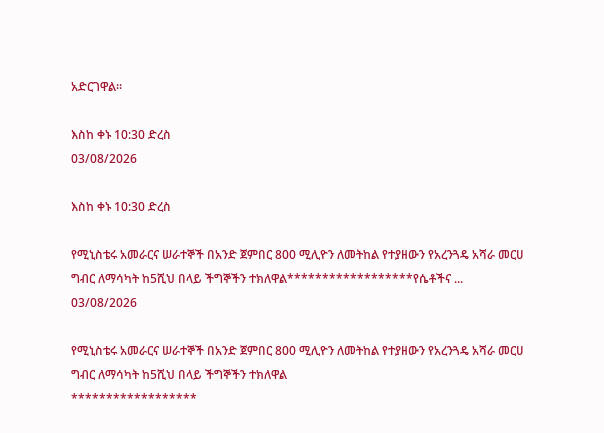አድርገዋል።

እስከ ቀኑ 10:30 ድረስ
03/08/2026

እስከ ቀኑ 10:30 ድረስ

የሚኒስቴሩ አመራርና ሠራተኞች በአንድ ጀምበር 800 ሚሊዮን ለመትከል የተያዘውን የአረንጓዴ አሻራ መርሀ ግብር ለማሳካት ከ5ሺህ በላይ ችግኞችን ተክለዋል******************የሴቶችና ...
03/08/2026

የሚኒስቴሩ አመራርና ሠራተኞች በአንድ ጀምበር 800 ሚሊዮን ለመትከል የተያዘውን የአረንጓዴ አሻራ መርሀ ግብር ለማሳካት ከ5ሺህ በላይ ችግኞችን ተክለዋል
******************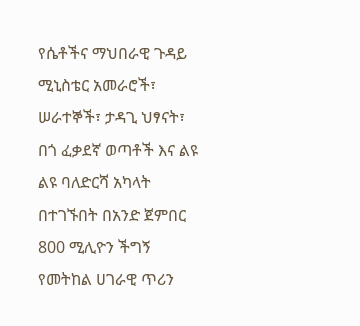የሴቶችና ማህበራዊ ጉዳይ ሚኒስቴር አመራሮች፣ ሠራተኞች፣ ታዳጊ ህፃናት፣ በጎ ፈቃደኛ ወጣቶች እና ልዩ ልዩ ባለድርሻ አካላት በተገኙበት በአንድ ጀምበር 800 ሚሊዮን ችግኝ የመትከል ሀገራዊ ጥሪን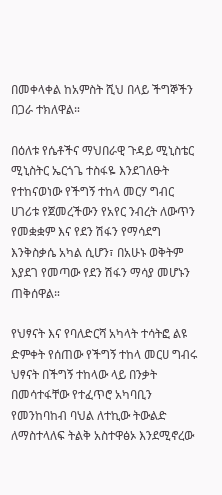በመቀላቀል ከአምስት ሺህ በላይ ችግኞችን በጋራ ተክለዋል።

በዕለቱ የሴቶችና ማህበራዊ ጉዳይ ሚኒስቴር ሚኒስትር ኤርጎጌ ተስፋዬ እንደገለፁት የተከናወነው የችግኝ ተከላ መርሃ ግብር ሀገሪቱ የጀመረችውን የአየር ንብረት ለውጥን የመቋቋም እና የደን ሽፋን የማሳደግ እንቅስቃሴ አካል ሲሆን፣ በአሁኑ ወቅትም እያደገ የመጣው የደን ሽፋን ማሳያ መሆኑን ጠቅሰዋል።

የህፃናት እና የባለድርሻ አካላት ተሳትፎ ልዩ ድምቀት የሰጠው የችግኝ ተከላ መርሀ ግብሩ ህፃናት በችግኝ ተከላው ላይ በንቃት በመሳተፋቸው የተፈጥሮ አካባቢን የመንከባከብ ባህል ለተኪው ትውልድ ለማስተላለፍ ትልቅ አስተዋፅኦ እንደሚኖረው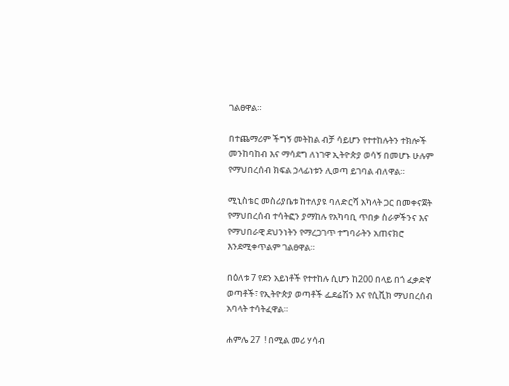ገልፀዋል።

በተጨማሪም ችግኝ መትከል ብቻ ሳይሆን የተተከሉትን ተክሎች መንከባከብ እና ማሳደግ ለነገዋ ኢትዮጵያ ወሳኝ በመሆኑ ሁሉም የማህበረሰብ ክፍል ኃላፊነቱን ሊወጣ ይገባል ብለዋል።

ሚኒስቴር መስሪያቤቱ ከተለያዩ ባለድርሻ አካላት ጋር በመቀናጀት የማህበረሰብ ተሳትፎን ያማከሉ የአካባቢ ጥበቃ ስራዎችንና እና የማህበራዊ ደህንነትን የማረጋገጥ ተግባራትን አጠናክሮ እንደሚቀጥልም ገልፀዋል።

በዕለቱ 7 የደን አይነቶች የተተከሉ ሲሆን ከ200 በላይ በጎ ፈቃድኛ ወጣቶች፣ የኢትዮጵያ ወጣቶች ፌደሬሽን እና የሲቪክ ማህበረሰብ አባላት ተሳትፈዋል።

ሐምሌ 27  ! በሚል መሪ ሃሳብ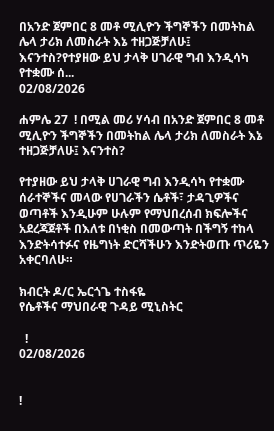በአንድ ጀምበር 8 መቶ ሚሊዮን ችግኞችን በመትከል ሌላ ታሪክ ለመስራት እኔ ተዘጋጅቻለሁ፤ እናንተስ?የተያዘው ይህ ታላቅ ሀገራዊ ግብ እንዲሳካ የተቋሙ ሰ...
02/08/2026

ሐምሌ 27  ! በሚል መሪ ሃሳብ በአንድ ጀምበር 8 መቶ ሚሊዮን ችግኞችን በመትከል ሌላ ታሪክ ለመስራት እኔ ተዘጋጅቻለሁ፤ እናንተስ?

የተያዘው ይህ ታላቅ ሀገራዊ ግብ እንዲሳካ የተቋሙ ሰራተኞችና መላው የሀገራችን ሴቶች፣ ታዳጊዎችና ወጣቶች እንዲሁም ሁሉም የማህበረሰብ ክፍሎችና አደረጃጀቶች በእለቱ በነቂስ በመውጣት በችግኝ ተከላ እንድትሳተፉና የዜግነት ድርሻችሁን እንድትወጡ ጥሪዬን አቀርባለሁ።

ክብርት ዶ/ር ኤርጎጌ ተስፋዬ
የሴቶችና ማህበራዊ ጉዳይ ሚኒስትር

  !
02/08/2026


!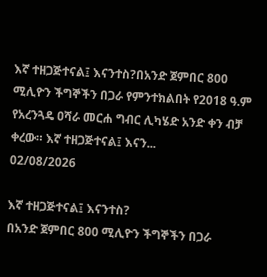እኛ ተዘጋጅተናል፤ እናንተስ?በአንድ ጀምበር 800 ሚሊዮን ችግኞችን በጋራ የምንተክልበት የ2018 ዓ.ም የአረንጓዴ ዐሻራ መርሐ ግብር ሊካሄድ አንድ ቀን ብቻ ቀረው። እኛ ተዘጋጅተናል፤ እናን...
02/08/2026

እኛ ተዘጋጅተናል፤ እናንተስ?
በአንድ ጀምበር 800 ሚሊዮን ችግኞችን በጋራ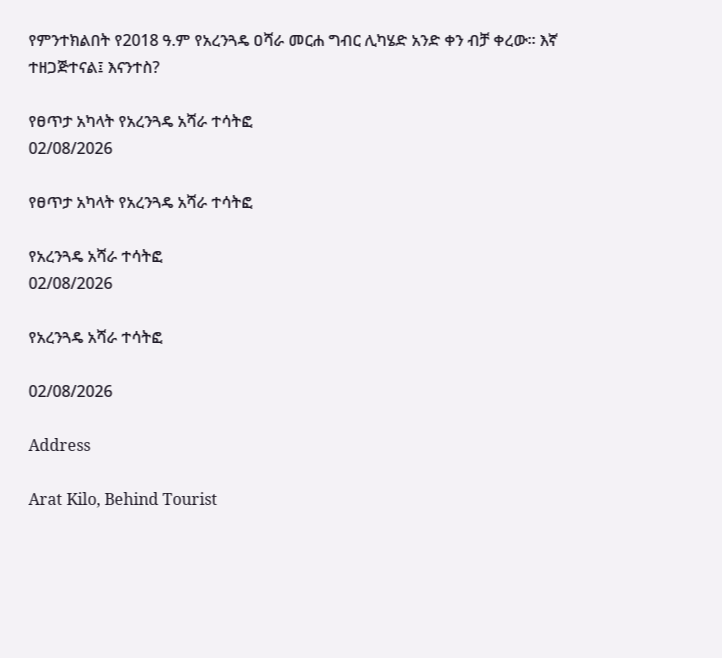የምንተክልበት የ2018 ዓ.ም የአረንጓዴ ዐሻራ መርሐ ግብር ሊካሄድ አንድ ቀን ብቻ ቀረው። እኛ ተዘጋጅተናል፤ እናንተስ?

የፀጥታ አካላት የአረንጓዴ አሻራ ተሳትፎ
02/08/2026

የፀጥታ አካላት የአረንጓዴ አሻራ ተሳትፎ

የአረንጓዴ አሻራ ተሳትፎ
02/08/2026

የአረንጓዴ አሻራ ተሳትፎ

02/08/2026

Address

Arat Kilo, Behind Tourist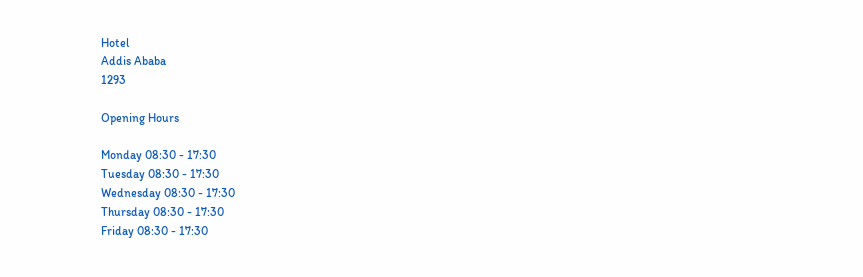Hotel
Addis Ababa
1293

Opening Hours

Monday 08:30 - 17:30
Tuesday 08:30 - 17:30
Wednesday 08:30 - 17:30
Thursday 08:30 - 17:30
Friday 08:30 - 17:30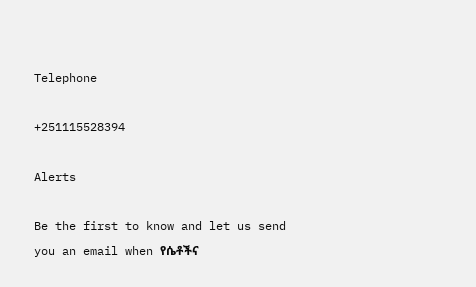Telephone

+251115528394

Alerts

Be the first to know and let us send you an email when የሴቶችና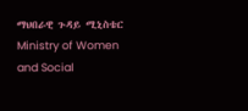ማህበራዊ ጉዳይ ሚኒስቴር Ministry of Women and Social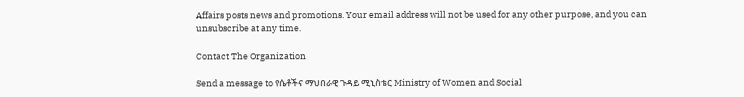Affairs posts news and promotions. Your email address will not be used for any other purpose, and you can unsubscribe at any time.

Contact The Organization

Send a message to የሴቶችና ማህበራዊ ጉዳይ ሚኒስቴር Ministry of Women and Social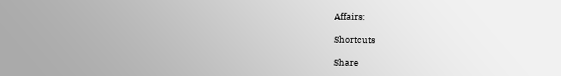Affairs:

Shortcuts

Share